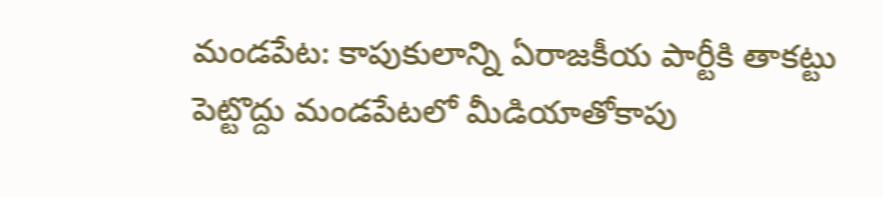మండపేట: కాపుకులాన్ని ఏరాజకీయ పార్టీకి తాకట్టు పెట్టొద్దు మండపేటలో మీడియాతోకాపు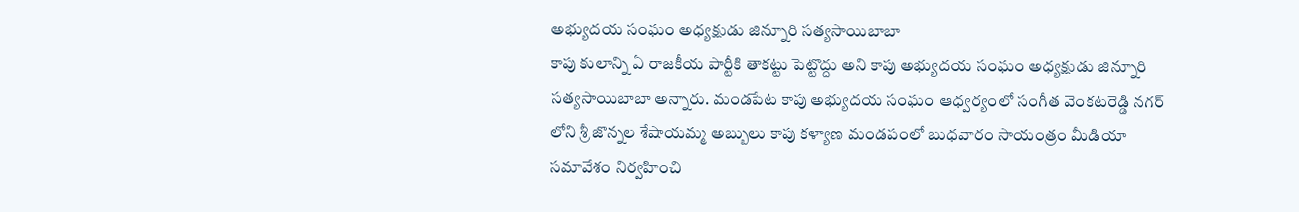అభ్యుదయ సంఘం అధ్యక్షుడు జిన్నూరి సత్యసాయిబాబా
కాపు కులాన్ని ఏ రాజకీయ పార్టీకి తాకట్టు పెట్టొద్దు అని కాపు అభ్యుదయ సంఘం అధ్యక్షుడు జిన్నూరి సత్యసాయిబాబా అన్నారు. మండపేట కాపు అభ్యుదయ సంఘం ఆధ్వర్యంలో సంగీత వెంకటరెడ్డి నగర్ లోని శ్రీ జొన్నల శేషాయమ్మ అబ్బులు కాపు కళ్యాణ మండపంలో బుధవారం సాయంత్రం మీడియా సమావేశం నిర్వహించి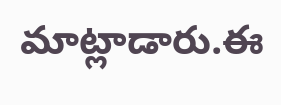మాట్లాడారు.ఈ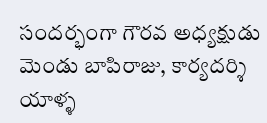సందర్భంగా గౌరవ అధ్యక్షుడు మెండు బాపిరాజు, కార్యదర్శి యాళ్ళ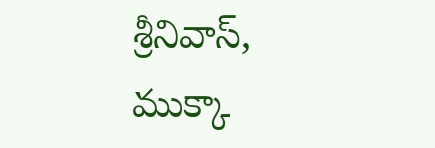శ్రీనివాస్, ముక్కా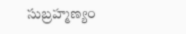సుబ్రహ్మణ్యం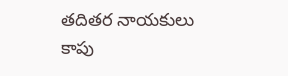తదితర నాయకులు కాపు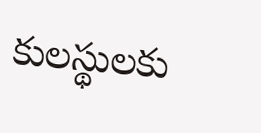కులస్థులకు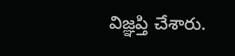విజ్ఞప్తి చేశారు.